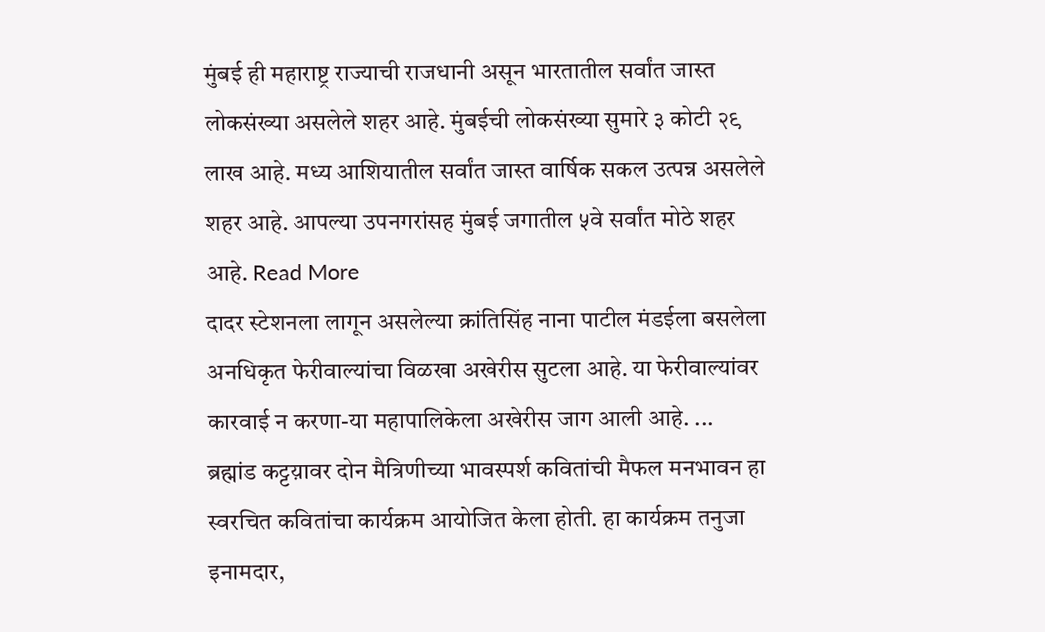मुंबई ही महाराष्ट्र राज्याची राजधानी असून भारतातील सर्वांत जास्त लोकसंख्या असलेले शहर आहे. मुंबईची लोकसंख्या सुमारे ३ कोटी २९ लाख आहे. मध्य आशियातील सर्वांत जास्त वार्षिक सकल उत्पन्न असलेले शहर आहे. आपल्या उपनगरांसह मुंबई जगातील ५वे सर्वांत मोठे शहर आहे. Read More
दादर स्टेशनला लागून असलेल्या क्रांतिसिंह नाना पाटील मंडईला बसलेला अनधिकृत फेरीवाल्यांचा विळखा अखेरीस सुटला आहे. या फेरीवाल्यांवर कारवाई न करणा-या महापालिकेला अखेरीस जाग आली आहे. ...
ब्रह्मांड कट्टय़ावर दोन मैत्रिणीच्या भावस्पर्श कवितांची मैफल मनभावन हा स्वरचित कवितांचा कार्यक्रम आयोजित केला होती. हा कार्यक्रम तनुजा इनामदार,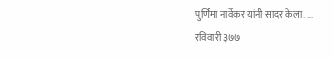पुर्णिमा नार्वेकर यांनी सादर केला. ...
रविवारी ३७७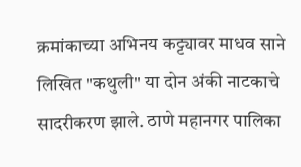क्रमांकाच्या अभिनय कट्ट्यावर माधव साने लिखित "कथुली" या दोन अंकी नाटकाचे सादरीकरण झाले. ठाणे महानगर पालिका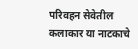परिवहन सेवेतील कलाकार या नाटकाचे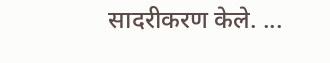सादरीकरण केले. ...